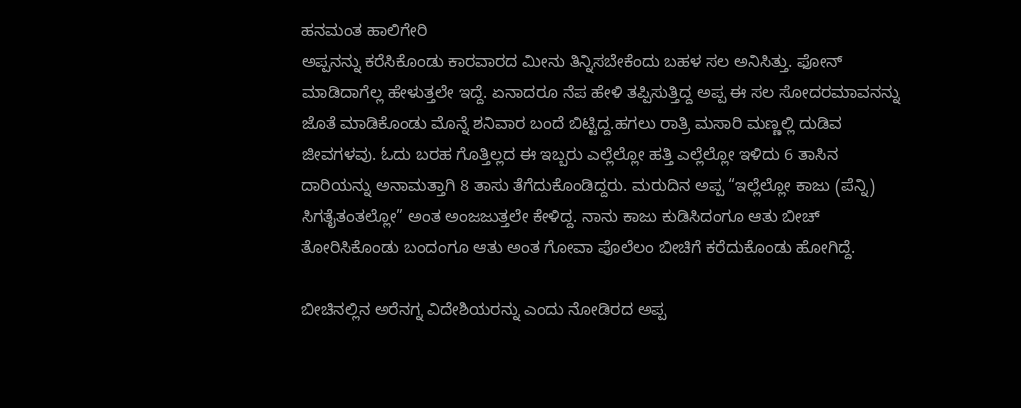ಹನಮಂತ ಹಾಲಿಗೇರಿ
ಅಪ್ಪನನ್ನು ಕರೆಸಿಕೊಂಡು ಕಾರವಾರದ ಮೀನು ತಿನ್ನಿಸಬೇಕೆಂದು ಬಹಳ ಸಲ ಅನಿಸಿತ್ತು. ಫೋನ್ ಮಾಡಿದಾಗೆಲ್ಲ ಹೇಳುತ್ತಲೇ ಇದ್ದೆ. ಏನಾದರೂ ನೆಪ ಹೇಳಿ ತಪ್ಪಿಸುತ್ತಿದ್ದ ಅಪ್ಪ ಈ ಸಲ ಸೋದರಮಾವನನ್ನು ಜೊತೆ ಮಾಡಿಕೊಂಡು ಮೊನ್ನೆ ಶನಿವಾರ ಬಂದೆ ಬಿಟ್ಟಿದ್ದ.ಹಗಲು ರಾತ್ರಿ ಮಸಾರಿ ಮಣ್ಣಲ್ಲಿ ದುಡಿವ ಜೀವಗಳವು. ಓದು ಬರಹ ಗೊತ್ತಿಲ್ಲದ ಈ ಇಬ್ಬರು ಎಲ್ಲೆಲ್ಲೋ ಹತ್ತಿ ಎಲ್ಲೆಲ್ಲೋ ಇಳಿದು 6 ತಾಸಿನ ದಾರಿಯನ್ನು ಅನಾಮತ್ತಾಗಿ 8 ತಾಸು ತೆಗೆದುಕೊಂಡಿದ್ದರು. ಮರುದಿನ ಅಪ್ಪ “ಇಲ್ಲೆಲ್ಲೋ ಕಾಜು (ಪೆನ್ನಿ) ಸಿಗತೈತಂತಲ್ಲೋ” ಅಂತ ಅಂಜಜುತ್ತಲೇ ಕೇಳಿದ್ದ. ನಾನು ಕಾಜು ಕುಡಿಸಿದಂಗೂ ಆತು ಬೀಚ್ ತೋರಿಸಿಕೊಂಡು ಬಂದಂಗೂ ಆತು ಅಂತ ಗೋವಾ ಪೊಲೆಲಂ ಬೀಚಿಗೆ ಕರೆದುಕೊಂಡು ಹೋಗಿದ್ದೆ.

ಬೀಚಿನಲ್ಲಿನ ಅರೆನಗ್ನ ವಿದೇಶಿಯರನ್ನು ಎಂದು ನೋಡಿರದ ಅಪ್ಪ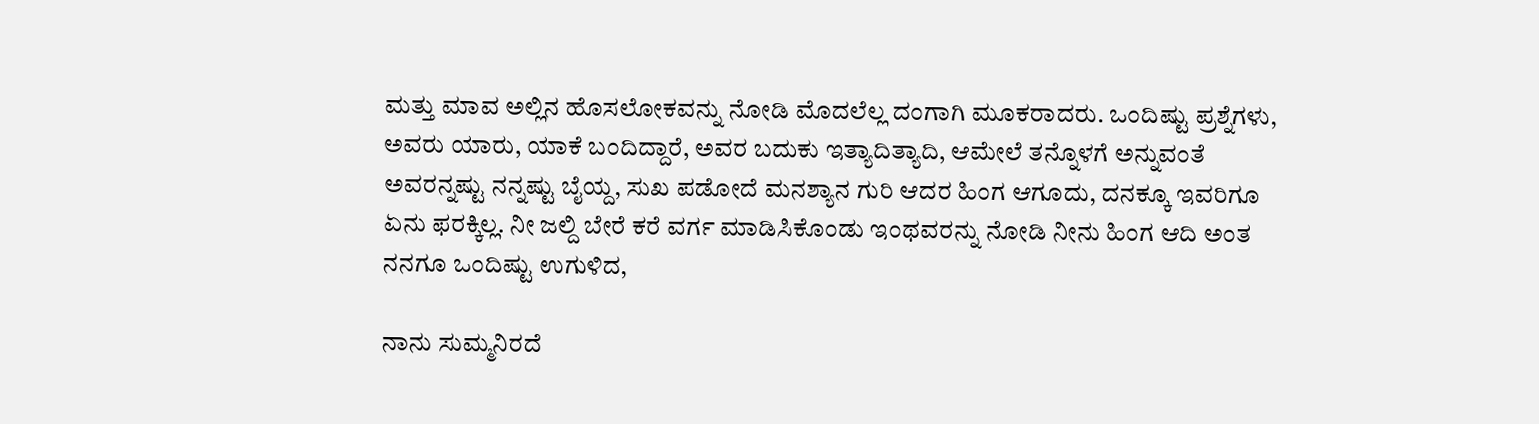ಮತ್ತು ಮಾವ ಅಲ್ಲಿನ ಹೊಸಲೋಕವನ್ನು ನೋಡಿ ಮೊದಲೆಲ್ಲ ದಂಗಾಗಿ ಮೂಕರಾದರು. ಒಂದಿಷ್ಟು ಪ್ರಶ್ನೆಗಳು, ಅವರು ಯಾರು, ಯಾಕೆ ಬಂದಿದ್ದಾರೆ, ಅವರ ಬದುಕು ಇತ್ಯಾದಿತ್ಯಾದಿ, ಆಮೇಲೆ ತನ್ನೊಳಗೆ ಅನ್ನುವಂತೆ ಅವರನ್ನಷ್ಟು ನನ್ನಷ್ಟು ಬೈಯ್ದ, ಸುಖ ಪಡೋದೆ ಮನಶ್ಯಾನ ಗುರಿ ಆದರ ಹಿಂಗ ಆಗೂದು, ದನಕ್ಕೂ ಇವರಿಗೂ ಏನು ಫರಕ್ಕಿಲ್ಲ. ನೀ ಜಲ್ದಿ ಬೇರೆ ಕರೆ ವರ್ಗ ಮಾಡಿಸಿಕೊಂಡು ಇಂಥವರನ್ನು ನೋಡಿ ನೀನು ಹಿಂಗ ಆದಿ ಅಂತ ನನಗೂ ಒಂದಿಷ್ಟು ಉಗುಳಿದ,

ನಾನು ಸುಮ್ಮನಿರದೆ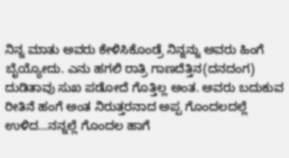ನಿನ್ನ ಮಾತು ಅವರು ಕೇಳಿಸಿಕೊಂಡ್ರೆ ನಿನ್ನನ್ನು ಅವರು ಹಿಂಗೆ ಬೈಯ್ಯೋದು. ಎನು ಹಗಲಿ ರಾತ್ರಿ ಗಾಣದೆತ್ತಿನ(ದನದಂಗ) ದುಡಿತಾವು ಸುಖ ಪಡೋದೆ ಗೊತ್ತಿಲ್ಲ ಅಂತ. ಅವರು ಬದುಕುವ ರೀತಿನೆ ಹಂಗೆ ಅಂತ ನಿರುತ್ತರನಾದ ಅಪ್ಪ ಗೊಂದಲದಲ್ಲೆ ಉಳಿದ…ನನ್ನಲ್ಲೆ ಗೊಂದಲ ಹಾಗೆ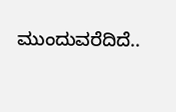ಮುಂದುವರೆದಿದೆ..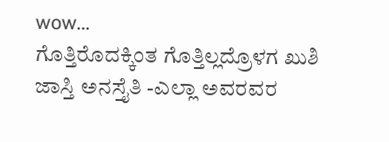wow…
ಗೊತ್ತಿರೊದಕ್ಕಿಂತ ಗೊತ್ತಿಲ್ಲದ್ರೊಳಗ ಖುಶಿ ಜಾಸ್ತಿ ಅನಸ್ತೈತಿ -ಎಲ್ಲಾ ಅವರವರ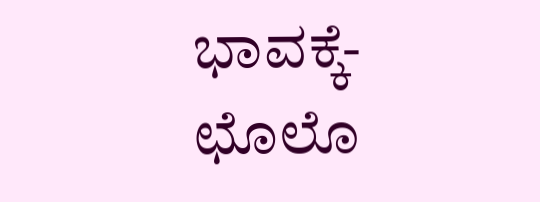ಭಾವಕ್ಕೆ- ಛೊಲೊ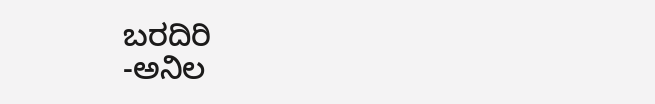ಬರದಿರಿ
-ಅನಿಲ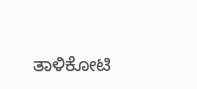ತಾಳಿಕೋಟಿ